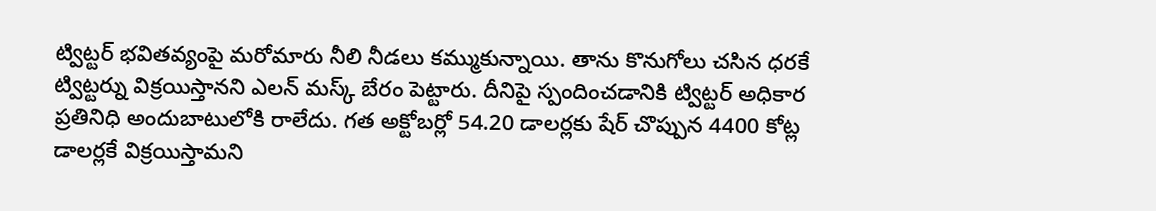ట్విట్టర్ భవితవ్యంపై మరోమారు నీలి నీడలు కమ్ముకున్నాయి. తాను కొనుగోలు చసిన ధరకే ట్విట్టర్ను విక్రయిస్తానని ఎలన్ మస్క్ బేరం పెట్టారు. దీనిపై స్పందించడానికి ట్విట్టర్ అధికార ప్రతినిధి అందుబాటులోకి రాలేదు. గత అక్టోబర్లో 54.20 డాలర్లకు షేర్ చొప్పున 4400 కోట్ల డాలర్లకే విక్రయిస్తామని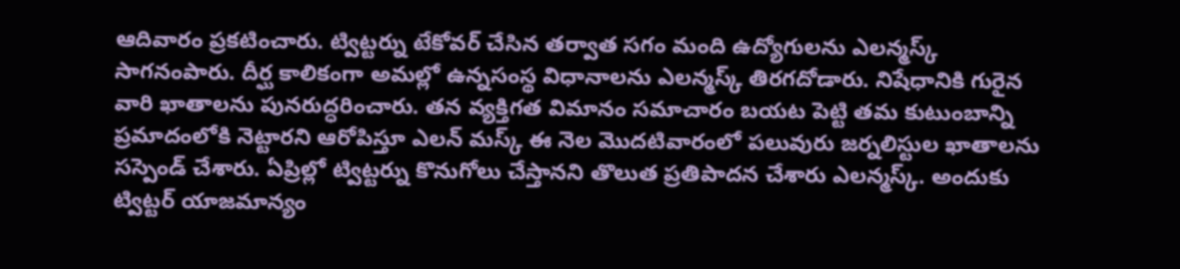ఆదివారం ప్రకటించారు. ట్విట్టర్ను టేకోవర్ చేసిన తర్వాత సగం మంది ఉద్యోగులను ఎలన్మస్క్ సాగనంపారు. దీర్ఘ కాలికంగా అమల్లో ఉన్నసంస్థ విధానాలను ఎలన్మస్క్ తిరగదోడారు. నిషేధానికి గురైన వారి ఖాతాలను పునరుద్ధరించారు. తన వ్యక్తిగత విమానం సమాచారం బయట పెట్టి తమ కుటుంబాన్ని ప్రమాదంలోకి నెట్టారని ఆరోపిస్తూ ఎలన్ మస్క్ ఈ నెల మొదటివారంలో పలువురు జర్నలిస్టుల ఖాతాలను సస్పెండ్ చేశారు. ఏప్రిల్లో ట్విట్టర్ను కొనుగోలు చేస్తానని తొలుత ప్రతిపాదన చేశారు ఎలన్మస్క్. అందుకు ట్విట్టర్ యాజమాన్యం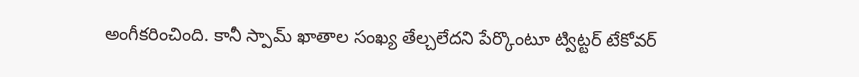అంగీకరించింది. కానీ స్పామ్ ఖాతాల సంఖ్య తేల్చలేదని పేర్కొంటూ ట్విట్టర్ టేకోవర్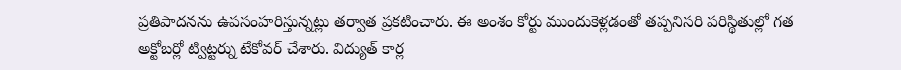ప్రతిపాదనను ఉపసంహరిస్తున్నట్లు తర్వాత ప్రకటించారు. ఈ అంశం కోర్టు ముందుకెళ్లడంతో తప్పనిసరి పరిస్థితుల్లో గత అక్టోబర్లో ట్విట్టర్ను టేకోవర్ చేశారు. విద్యుత్ కార్ల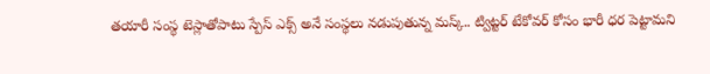తయారీ సంస్థ టెస్లాతోపాటు స్పేస్ ఎక్స్ అనే సంస్థలు నడుపుతున్న మస్క్.. ట్విట్టర్ టేకోవర్ కోసం భారీ ధర పెట్టామని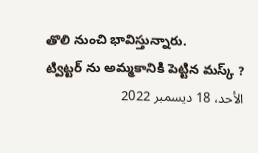తొలి నుంచి భావిస్తున్నారు.
ట్విట్టర్ ను అమ్మకానికి పెట్టిన మస్క్ ?
الأحد، 18 ديسمبر 2022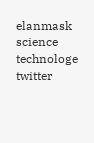elanmask science technologe twitter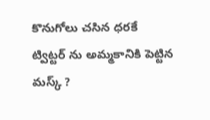కొనుగోలు చసిన ధరకే ట్విట్టర్ ను అమ్మకానికి పెట్టిన మస్క్ ?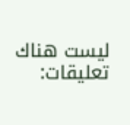ليست هناك تعليقات: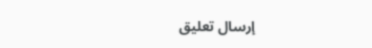إرسال تعليق